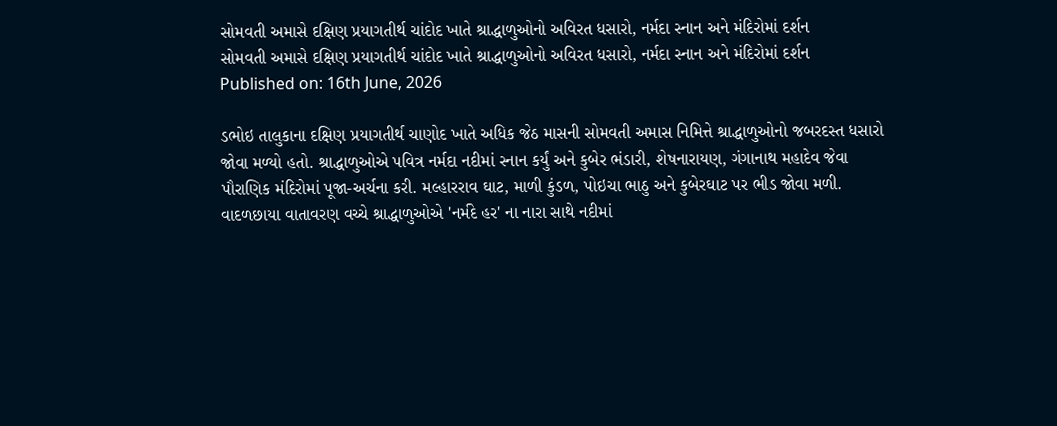સોમવતી અમાસે દક્ષિણ પ્રયાગતીર્થ ચાંદોદ ખાતે શ્રાદ્ધાળુઓનો અવિરત ધસારો, નર્મદા સ્નાન અને મંદિરોમાં દર્શન
સોમવતી અમાસે દક્ષિણ પ્રયાગતીર્થ ચાંદોદ ખાતે શ્રાદ્ધાળુઓનો અવિરત ધસારો, નર્મદા સ્નાન અને મંદિરોમાં દર્શન
Published on: 16th June, 2026

ડભોઇ તાલુકાના દક્ષિણ પ્રયાગતીર્થ ચાણોદ ખાતે અધિક જેઠ માસની સોમવતી અમાસ નિમિત્તે શ્રાદ્ધાળુઓનો જબરદસ્ત ધસારો જોવા મળ્યો હતો. શ્રાદ્ધાળુઓએ પવિત્ર નર્મદા નદીમાં સ્નાન કર્યું અને કુબેર ભંડારી, શેષનારાયણ, ગંગાનાથ મહાદેવ જેવા પૌરાણિક મંદિરોમાં પૂજા-અર્ચના કરી. મલ્હારરાવ ઘાટ, માળી કુંડળ, પોઇચા ભાઠુ અને કુબેરઘાટ પર ભીડ જોવા મળી. વાદળછાયા વાતાવરણ વચ્ચે શ્રાદ્ધાળુઓએ 'નર્મદે હર' ના નારા સાથે નદીમાં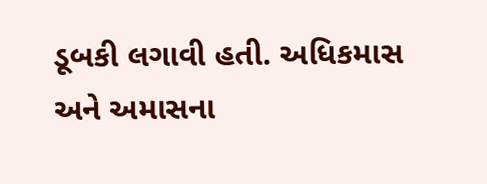ડૂબકી લગાવી હતી. અધિકમાસ અને અમાસના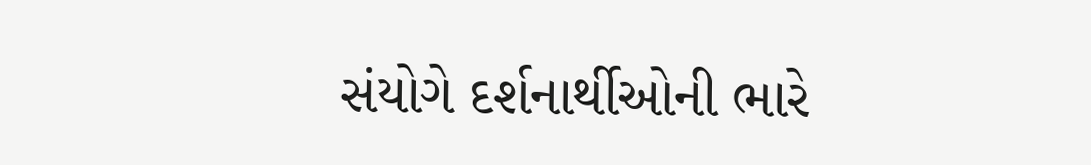સંયોગે દર્શનાર્થીઓની ભારે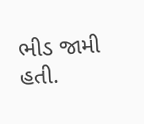ભીડ જામી હતી.